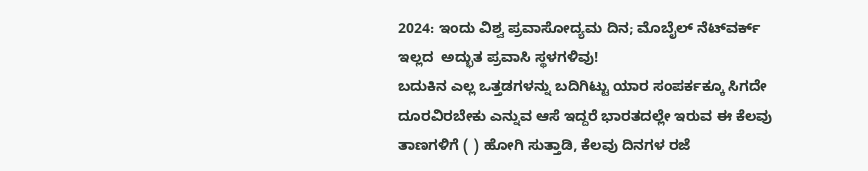2024: ಇಂದು ವಿಶ್ವ ಪ್ರವಾಸೋದ್ಯಮ ದಿನ; ಮೊಬೈಲ್ ನೆಟ್‌‌ವರ್ಕ್ ಇಲ್ಲದ  ಅದ್ಭುತ ಪ್ರವಾಸಿ ಸ್ಥಳಗಳಿವು!
ಬದುಕಿನ ಎಲ್ಲ ಒತ್ತಡಗಳನ್ನು ಬದಿಗಿಟ್ಟು ಯಾರ ಸಂಪರ್ಕಕ್ಕೂ ಸಿಗದೇ ದೂರವಿರಬೇಕು ಎನ್ನುವ ಆಸೆ ಇದ್ದರೆ ಭಾರತದಲ್ಲೇ ಇರುವ ಈ ಕೆಲವು ತಾಣಗಳಿಗೆ ( ) ಹೋಗಿ ಸುತ್ತಾಡಿ, ಕೆಲವು ದಿನಗಳ ರಜೆ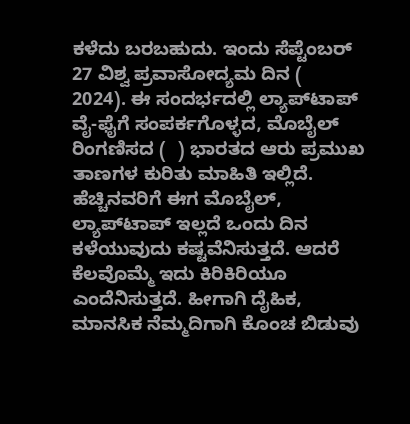ಕಳೆದು ಬರಬಹುದು. ಇಂದು ಸೆಪ್ಟೆಂಬರ್ 27 ವಿಶ್ವ ಪ್ರವಾಸೋದ್ಯಮ ದಿನ (   2024). ಈ ಸಂದರ್ಭದಲ್ಲಿ ಲ್ಯಾಪ್‌ಟಾಪ್ ವೈ-ಫೈಗೆ ಸಂಪರ್ಕಗೊಳ್ಳದ, ಮೊಬೈಲ್ ರಿಂಗಣಿಸದ (  ) ಭಾರತದ ಆರು ಪ್ರಮುಖ ತಾಣಗಳ ಕುರಿತು ಮಾಹಿತಿ ಇಲ್ಲಿದೆ.
ಹೆಚ್ಚಿನವರಿಗೆ ಈಗ ಮೊಬೈಲ್, ಲ್ಯಾಪ್‌ಟಾಪ್ ಇಲ್ಲದೆ ಒಂದು ದಿನ ಕಳೆಯುವುದು ಕಷ್ಟವೆನಿಸುತ್ತದೆ. ಆದರೆ ಕೆಲವೊಮ್ಮೆ ಇದು ಕಿರಿಕಿರಿಯೂ ಎಂದೆನಿಸುತ್ತದೆ. ಹೀಗಾಗಿ ದೈಹಿಕ, ಮಾನಸಿಕ ನೆಮ್ಮದಿಗಾಗಿ ಕೊಂಚ ಬಿಡುವು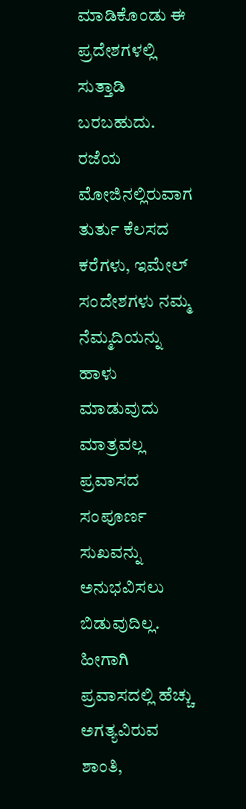ಮಾಡಿಕೊಂಡು ಈ ಪ್ರದೇಶಗಳಲ್ಲಿ ಸುತ್ತಾಡಿ ಬರಬಹುದು.
ರಜೆಯ ಮೋಜಿನಲ್ಲಿರುವಾಗ ತುರ್ತು ಕೆಲಸದ ಕರೆಗಳು, ಇಮೇಲ್‌ ಸಂದೇಶಗಳು ನಮ್ಮ ನೆಮ್ಮದಿಯನ್ನು ಹಾಳು ಮಾಡುವುದು ಮಾತ್ರವಲ್ಲ ಪ್ರವಾಸದ ಸಂಪೂರ್ಣ ಸುಖವನ್ನು ಅನುಭವಿಸಲು ಬಿಡುವುದಿಲ್ಲ. ಹೀಗಾಗಿ ಪ್ರವಾಸದಲ್ಲಿ ಹೆಚ್ಚು ಅಗತ್ಯವಿರುವ ಶಾಂತಿ,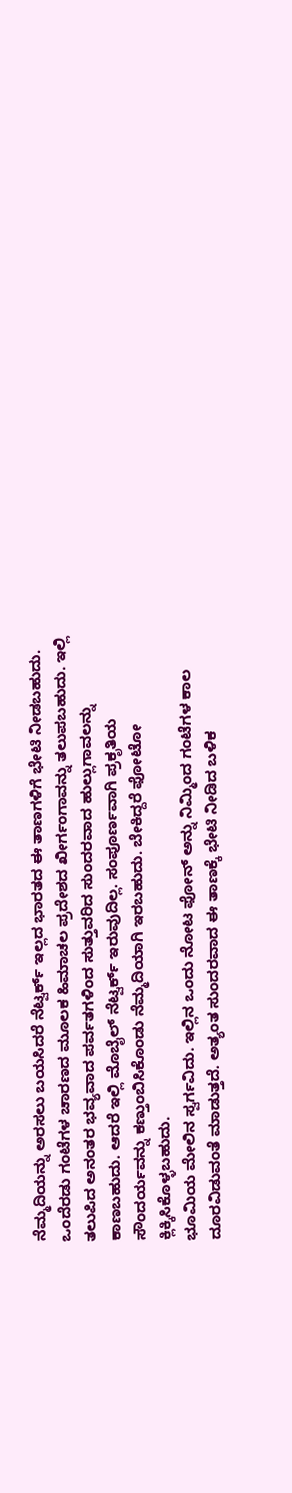ನೆಮ್ಮದಿಯನ್ನು ಅರಸಲು ಬಯಸಿದರೆ ನೆಟ್ವರ್ಕ್ ಇಲ್ಲದ ಭಾರತದ ಈ ತಾಣಗಳಿಗೆ ಭೇಟಿ ನೀಡಬಹುದು.
ಒಂದೆರಡು ಗಂಟೆಗಳ ಚಾರಣದ ಮೂಲಕ ಹಿಮಾಚಲ ಪ್ರದೇಶದ ಖೀರ್ಗಂಗಾವನ್ನು ತಲುಪಬಹುದು. ಇಲ್ಲಿ ತಲುಪಿದ ಅನಂತರ ಭವ್ಯವಾದ ಪರ್ವತಗಳಿಂದ ಸುತ್ತುವರಿದ ಸುಂದರವಾದ ಹುಲ್ಲುಗಾವಲನ್ನು ಕಾಣಬಹುದು. ಆದರೆ ಇಲ್ಲಿ ಮೊಬೈಲ್ ನೆಟ್ವರ್ಕ್ ಇರುವುದಿಲ್ಲ. ಸಂಪೂರ್ಣವಾಗಿ ಪ್ರಕೃತಿಯ ಸೌಂದರ್ಯವನ್ನು ಕಣ್ತುಂಬಿಸಿಕೊಂಡು ನೆಮ್ಮದಿಯಾಗಿ ಇರಬಹುದು. ಬೇಕಿದ್ದರೆ ಫೋಟೋ ಕ್ಲಿಕ್ಕಿಸಿಕೊಳ್ಳಬಹುದು.
ಭೂಮಿಯ ಮೇಲಿನ ಸ್ವರ್ಗವಿದು. ಇಲ್ಲಿನ ಒಂದು ನೋಟ ಫೋನ್‌ ಅನ್ನು ನಿಮ್ಮಿಂದ ಗಂಟೆಗಳ ಕಾಲ ದೂರವಿಡುವಂತೆ ಮಾಡುತ್ತದೆ. ಅತ್ಯಂತ ಸುಂದರವಾದ ಈ ತಾಣಕ್ಕೆ ಭೇಟಿ ನೀಡಿದ ಬಳಿಕ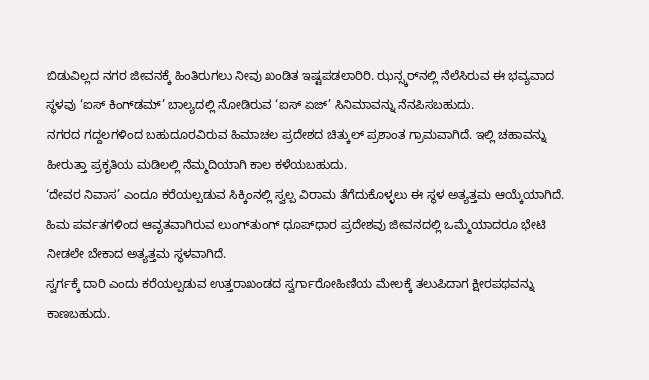ಬಿಡುವಿಲ್ಲದ ನಗರ ಜೀವನಕ್ಕೆ ಹಿಂತಿರುಗಲು ನೀವು ಖಂಡಿತ ಇಷ್ಟಪಡಲಾರಿರಿ. ಝನ್ಸ್ಕರ್‌ನಲ್ಲಿ ನೆಲೆಸಿರುವ ಈ ಭವ್ಯವಾದ ಸ್ಥಳವು ‘ಐಸ್ ಕಿಂಗ್‌ಡಮ್’ ಬಾಲ್ಯದಲ್ಲಿ ನೋಡಿರುವ ‘ಐಸ್ ಏಜ್’ ಸಿನಿಮಾವನ್ನು ನೆನಪಿಸಬಹುದು.
ನಗರದ ಗದ್ದಲಗಳಿಂದ ಬಹುದೂರವಿರುವ ಹಿಮಾಚಲ ಪ್ರದೇಶದ ಚಿತ್ಕುಲ್ ಪ್ರಶಾಂತ ಗ್ರಾಮವಾಗಿದೆ. ಇಲ್ಲಿ ಚಹಾವನ್ನು ಹೀರುತ್ತಾ ಪ್ರಕೃತಿಯ ಮಡಿಲಲ್ಲಿ ನೆಮ್ಮದಿಯಾಗಿ ಕಾಲ ಕಳೆಯಬಹುದು.
‘ದೇವರ ನಿವಾಸ’ ಎಂದೂ ಕರೆಯಲ್ಪಡುವ ಸಿಕ್ಕಿಂನಲ್ಲಿ ಸ್ವಲ್ಪ ವಿರಾಮ ತೆಗೆದುಕೊಳ್ಳಲು ಈ ಸ್ಥಳ ಅತ್ಯತ್ತಮ ಆಯ್ಕೆಯಾಗಿದೆ. ಹಿಮ ಪರ್ವತಗಳಿಂದ ಆವೃತವಾಗಿರುವ ಲುಂಗ್‌ತುಂಗ್ ಧೂಪ್‌ಧಾರ ಪ್ರದೇಶವು ಜೀವನದಲ್ಲಿ ಒಮ್ಮೆಯಾದರೂ ಭೇಟಿ ನೀಡಲೇ ಬೇಕಾದ ಅತ್ಯತ್ತಮ ಸ್ಥಳವಾಗಿದೆ.
ಸ್ವರ್ಗಕ್ಕೆ ದಾರಿ ಎಂದು ಕರೆಯಲ್ಪಡುವ ಉತ್ತರಾಖಂಡದ ಸ್ವರ್ಗಾರೋಹಿಣಿಯ ಮೇಲಕ್ಕೆ ತಲುಪಿದಾಗ ಕ್ಷೀರಪಥವನ್ನು ಕಾಣಬಹುದು.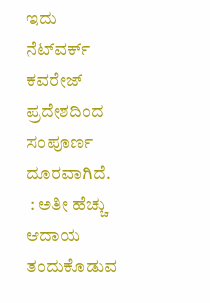ಇದು ನೆಟ್‌ವರ್ಕ್ ಕವರೇಜ್ ಪ್ರದೇಶದಿಂದ ಸಂಪೂರ್ಣ ದೂರವಾಗಿದೆ.
 : ಅತೀ ಹೆಚ್ಚು ಆದಾಯ ತಂದುಕೊಡುವ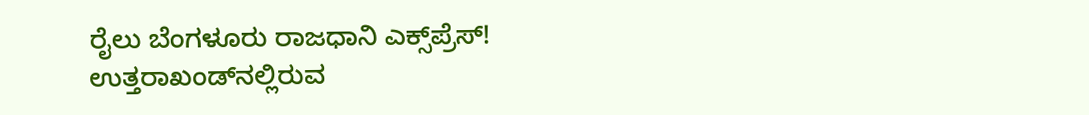ರೈಲು ಬೆಂಗಳೂರು ರಾಜಧಾನಿ ಎಕ್ಸ್‌ಪ್ರೆಸ್!
ಉತ್ತರಾಖಂಡ್‌ನಲ್ಲಿರುವ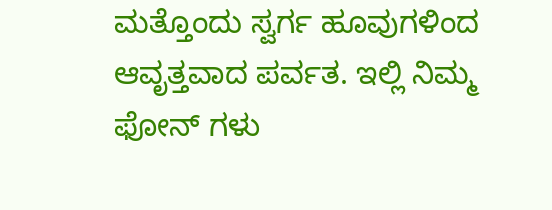ಮತ್ತೊಂದು ಸ್ವರ್ಗ ಹೂವುಗಳಿಂದ ಆವೃತ್ತವಾದ ಪರ್ವತ. ಇಲ್ಲಿ ನಿಮ್ಮ ಫೋನ್ ಗಳು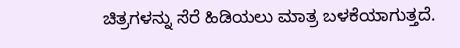ಚಿತ್ರಗಳನ್ನು ಸೆರೆ ಹಿಡಿಯಲು ಮಾತ್ರ ಬಳಕೆಯಾಗುತ್ತದೆ.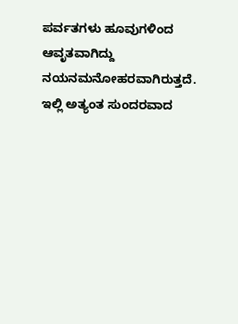ಪರ್ವತಗಳು ಹೂವುಗಳಿಂದ ಆವೃತವಾಗಿದ್ದು ನಯನಮನೋಹರವಾಗಿರುತ್ತದೆ. ಇಲ್ಲಿ ಅತ್ಯಂತ ಸುಂದರವಾದ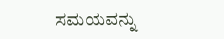ಸಮಯವನ್ನು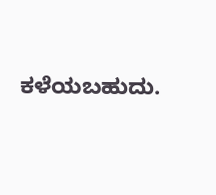ಕಳೆಯಬಹುದು.